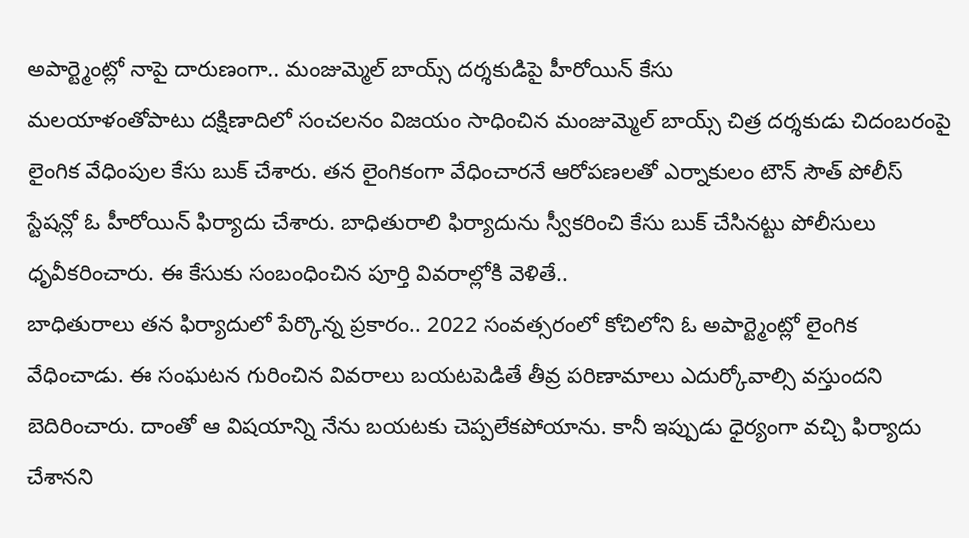అపార్ట్మెంట్లో నాపై దారుణంగా.. మంజుమ్మెల్ బాయ్స్ దర్శకుడిపై హీరోయిన్ కేసు
మలయాళంతోపాటు దక్షిణాదిలో సంచలనం విజయం సాధించిన మంజుమ్మెల్ బాయ్స్ చిత్ర దర్శకుడు చిదంబరంపై లైంగిక వేధింపుల కేసు బుక్ చేశారు. తన లైంగికంగా వేధించారనే ఆరోపణలతో ఎర్నాకులం టౌన్ సౌత్ పోలీస్ స్టేషన్లో ఓ హీరోయిన్ ఫిర్యాదు చేశారు. బాధితురాలి ఫిర్యాదును స్వీకరించి కేసు బుక్ చేసినట్టు పోలీసులు ధృవీకరించారు. ఈ కేసుకు సంబంధించిన పూర్తి వివరాల్లోకి వెళితే..
బాధితురాలు తన ఫిర్యాదులో పేర్కొన్న ప్రకారం.. 2022 సంవత్సరంలో కోచిలోని ఓ అపార్ట్మెంట్లో లైంగిక వేధించాడు. ఈ సంఘటన గురించిన వివరాలు బయటపెడితే తీవ్ర పరిణామాలు ఎదుర్కోవాల్సి వస్తుందని బెదిరించారు. దాంతో ఆ విషయాన్ని నేను బయటకు చెప్పలేకపోయాను. కానీ ఇప్పుడు ధైర్యంగా వచ్చి ఫిర్యాదు చేశానని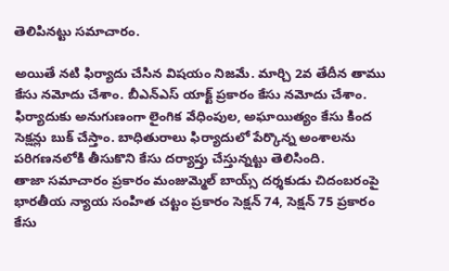తెలిపినట్టు సమాచారం.

అయితే నటి ఫిర్యాదు చేసిన విషయం నిజమే. మార్చి 2వ తేదీన తాము కేసు నమోదు చేశాం. బీఎన్ఎస్ యాక్ట్ ప్రకారం కేసు నమోదు చేశాం. ఫిర్యాదుకు అనుగుణంగా లైంగిక వేధింపుల, అఘాయిత్యం కేసు కింద సెక్షన్లు బుక్ చేస్తాం. బాధితురాలు ఫిర్యాదులో పేర్కొన్న అంశాలను పరిగణనలోకి తీసుకొని కేసు దర్యాప్తు చేస్తున్నట్టు తెలిసింది.
తాజా సమాచారం ప్రకారం మంజుమ్మెల్ బాయ్స్ దర్శకుడు చిదంబరంపై భారతీయ న్యాయ సంహిత చట్టం ప్రకారం సెక్షన్ 74, సెక్షన్ 75 ప్రకారం కేసు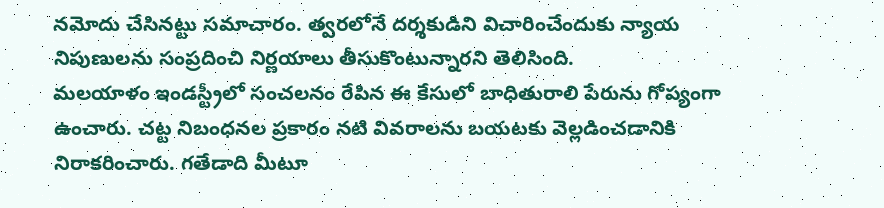నమోదు చేసినట్టు సమాచారం. త్వరలోనే దర్శకుడిని విచారించేందుకు న్యాయ నిపుణులను సంప్రదించి నిర్ణయాలు తీసుకొంటున్నారని తెలిసింది.
మలయాళం ఇండస్ట్రీలో సంచలనం రేపిన ఈ కేసులో బాధితురాలి పేరును గోప్యంగా ఉంచారు. చట్ట నిబంధనల ప్రకారం నటి వివరాలను బయటకు వెల్లడించడానికి నిరాకరించారు. గతేడాది మీటూ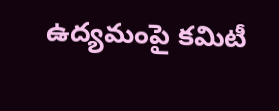ఉద్యమంపై కమిటీ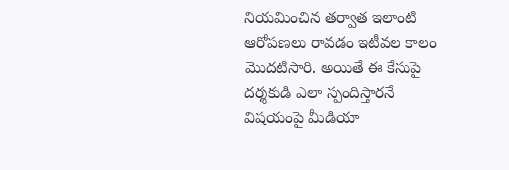నియమించిన తర్వాత ఇలాంటి ఆరోపణలు రావడం ఇటీవల కాలం మొదటిసారి. అయితే ఈ కేసుపై దర్శకుడి ఎలా స్పందిస్తారనే విషయంపై మీడియా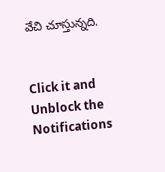వేచి చూస్తున్నది.


Click it and Unblock the Notifications